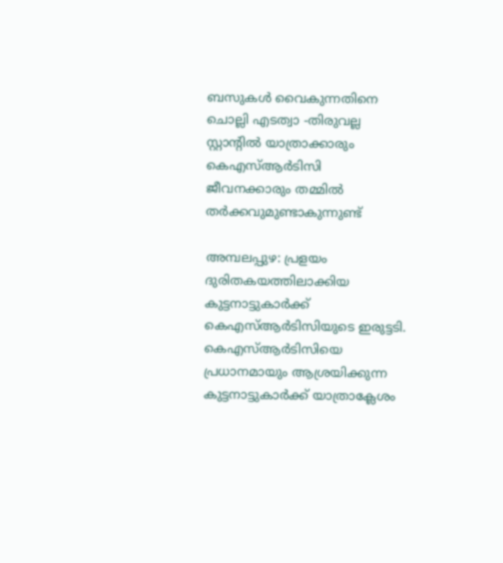ബസുകൾ വൈകുന്നതിനെ ചൊല്ലി എടത്വാ -തിരുവല്ല സ്റ്റാന്റിൽ യാത്രാക്കാരും കെഎസ്ആർടിസി ജീവനക്കാരും തമ്മിൽ തർക്കവുമുണ്ടാകുന്നുണ്ട്

അമ്പലപ്പുഴ: പ്രളയം ദുരിതകയത്തിലാക്കിയ കുട്ടനാട്ടുകാർക്ക് കെഎസ്ആർടിസിയുടെ ഇരുട്ടടി. കെഎസ്ആർടിസിയെ പ്രധാനമായും ആശ്രയിക്കുന്ന കുട്ടനാട്ടുകാര്‍ക്ക് യാത്രാക്ലേശം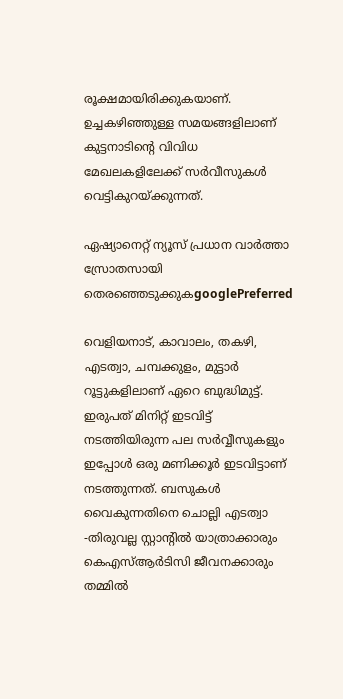രൂക്ഷമായിരിക്കുകയാണ്. ഉച്ചകഴിഞ്ഞുള്ള സമയങ്ങളിലാണ് കുട്ടനാടിന്റെ വിവിധ മേഖലകളിലേക്ക് സർവീസുകൾ വെട്ടികുറയ്ക്കുന്നത്.

ഏഷ്യാനെറ്റ് ന്യൂസ് പ്രധാന വാർത്താ സ്രോതസായി തെരഞ്ഞെടുക്കുകgooglePreferred

വെളിയനാട്, കാവാലം, തകഴി, എടത്വാ, ചമ്പക്കുളം, മുട്ടാർ റൂട്ടുകളിലാണ് ഏറെ ബുദ്ധിമുട്ട്. ഇരുപത് മിനിറ്റ് ഇടവിട്ട് നടത്തിയിരുന്ന പല സർവ്വീസുകളും ഇപ്പോൾ ഒരു മണിക്കൂർ ഇടവിട്ടാണ് നടത്തുന്നത്. ബസുകൾ വൈകുന്നതിനെ ചൊല്ലി എടത്വാ -തിരുവല്ല സ്റ്റാന്റിൽ യാത്രാക്കാരും കെഎസ്ആർടിസി ജീവനക്കാരും തമ്മിൽ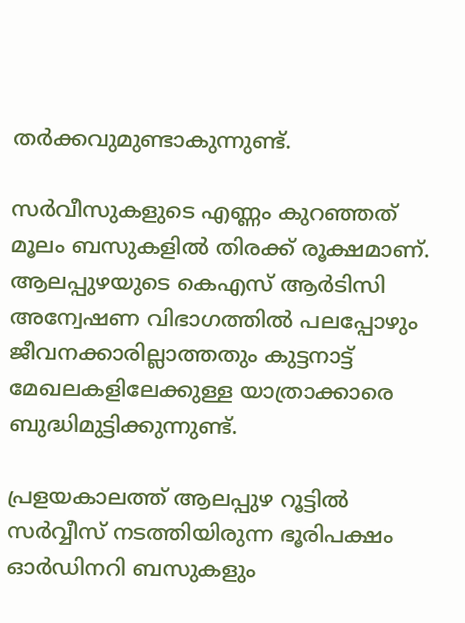തർക്കവുമുണ്ടാകുന്നുണ്ട്.

സർവീസുകളുടെ എണ്ണം കുറഞ്ഞത് മൂലം ബസുകളിൽ തിരക്ക് രൂക്ഷമാണ്. ആലപ്പുഴയുടെ കെഎസ് ആർടിസി അന്വേഷണ വിഭാഗത്തിൽ പലപ്പോഴും ജീവനക്കാരില്ലാത്തതും കുട്ടനാട്ട് മേഖലകളിലേക്കുള്ള യാത്രാക്കാരെ ബുദ്ധിമുട്ടിക്കുന്നുണ്ട്.

പ്രളയകാലത്ത് ആലപ്പുഴ റൂട്ടിൽ സർവ്വീസ് നടത്തിയിരുന്ന ഭൂരിപക്ഷം ഓർഡിനറി ബസുകളും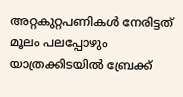അറ്റകുറ്റപണികൾ നേരിട്ടത് മൂലം പലപ്പോഴും യാത്രക്കിടയിൽ ബ്രേക്ക്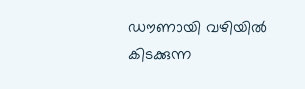ഡൗണായി വഴിയില്‍ കിടക്കുന്ന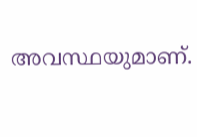അവസ്ഥയുമാണ്.